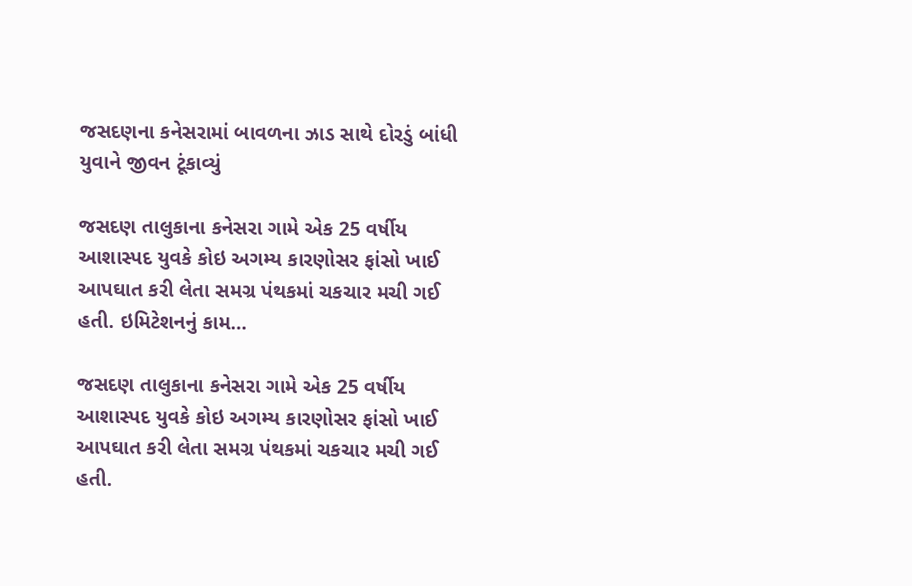જસદણના કનેસરામાં બાવળના ઝાડ સાથે દોરડું બાંધી યુવાને જીવન ટૂંકાવ્યું

જસદણ તાલુકાના કનેસરા ગામે એક 25 વર્ષીય આશાસ્પદ યુવકે કોઇ અગમ્ય કારણોસર ફાંસો ખાઈ આપઘાત કરી લેતા સમગ્ર પંથકમાં ચકચાર મચી ગઈ હતી. ઇમિટેશનનું કામ…

જસદણ તાલુકાના કનેસરા ગામે એક 25 વર્ષીય આશાસ્પદ યુવકે કોઇ અગમ્ય કારણોસર ફાંસો ખાઈ આપઘાત કરી લેતા સમગ્ર પંથકમાં ચકચાર મચી ગઈ હતી.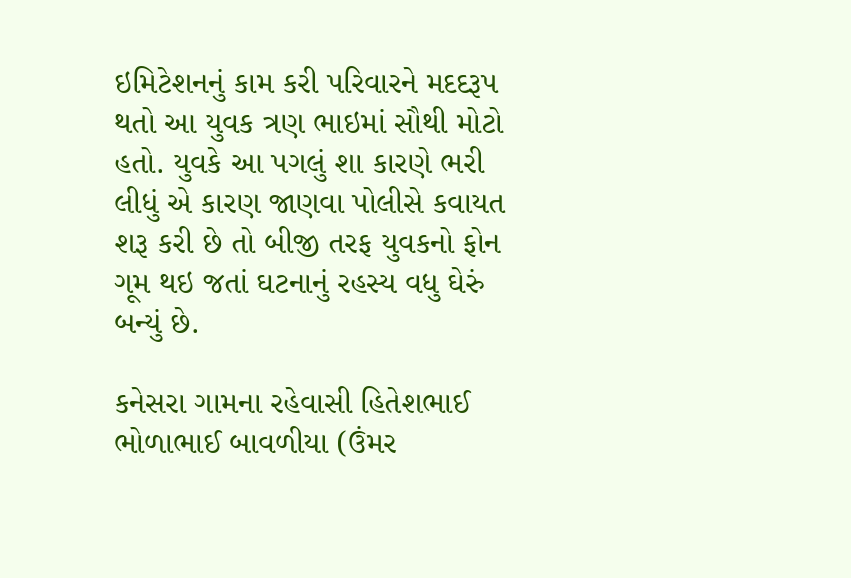ઇમિટેશનનું કામ કરી પરિવારને મદદરૂપ થતો આ યુવક ત્રણ ભાઇમાં સૌથી મોટો હતો. યુવકે આ પગલું શા કારણે ભરી લીધું એ કારણ જાણવા પોલીસે કવાયત શરૂ કરી છે તો બીજી તરફ યુવકનો ફોન ગૂમ થઇ જતાં ઘટનાનું રહસ્ય વધુ ઘેરું બન્યું છે.

કનેસરા ગામના રહેવાસી હિતેશભાઈ ભોળાભાઈ બાવળીયા (ઉંમર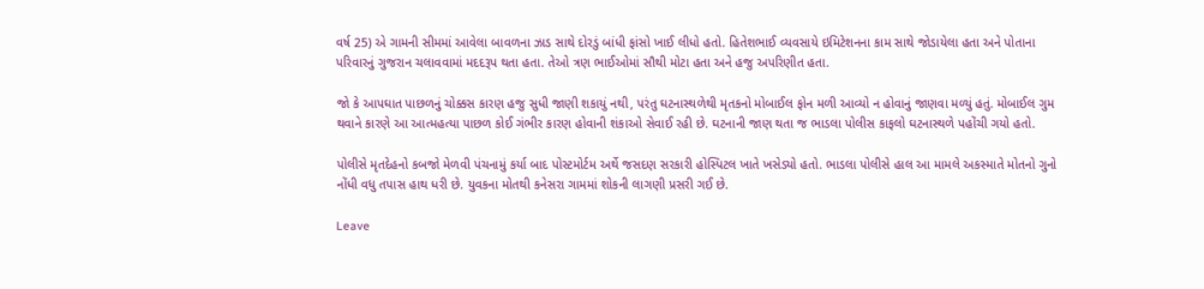વર્ષ 25) એ ગામની સીમમાં આવેલા બાવળના ઝાડ સાથે દોરડું બાંધી ફાંસો ખાઈ લીધો હતો. હિતેશભાઈ વ્યવસાયે ઇમિટેશનના કામ સાથે જોડાયેલા હતા અને પોતાના પરિવારનું ગુજરાન ચલાવવામાં મદદરૂપ થતા હતા. તેઓ ત્રણ ભાઈઓમાં સૌથી મોટા હતા અને હજુ અપરિણીત હતા.

જો કે આપઘાત પાછળનું ચોક્કસ કારણ હજુ સુધી જાણી શકાયું નથી, પરંતુ ઘટનાસ્થળેથી મૃતકનો મોબાઈલ ફોન મળી આવ્યો ન હોવાનું જાણવા મળ્યું હતું. મોબાઈલ ગુમ થવાને કારણે આ આત્મહત્યા પાછળ કોઈ ગંભીર કારણ હોવાની શંકાઓ સેવાઈ રહી છે. ઘટનાની જાણ થતા જ ભાડલા પોલીસ કાફલો ઘટનાસ્થળે પહોંચી ગયો હતો.

પોલીસે મૃતદેહનો કબજો મેળવી પંચનામું કર્યા બાદ પોસ્ટમોર્ટમ અર્થે જસદણ સરકારી હોસ્પિટલ ખાતે ખસેડ્યો હતો. ભાડલા પોલીસે હાલ આ મામલે અકસ્માતે મોતનો ગુનો નોંધી વધુ તપાસ હાથ ધરી છે. યુવકના મોતથી કનેસરા ગામમાં શોકની લાગણી પ્રસરી ગઈ છે.

Leave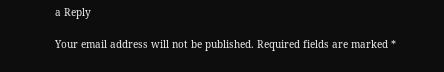a Reply

Your email address will not be published. Required fields are marked *